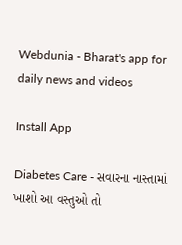Webdunia - Bharat's app for daily news and videos

Install App

Diabetes Care - સવારના નાસ્તામાં ખાશો આ વસ્તુઓ તો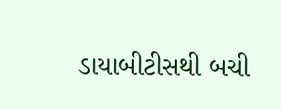ડાયાબીટીસથી બચી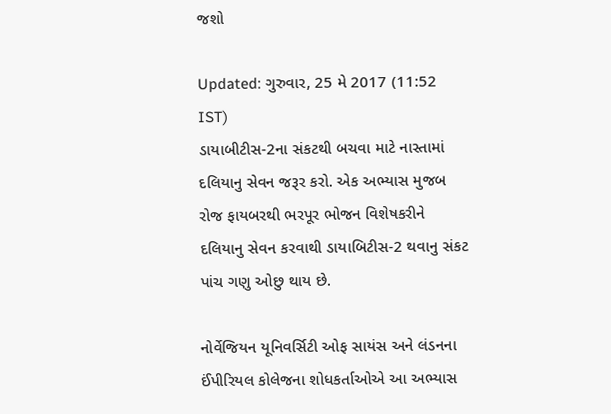જશો

Updated: ગુરુવાર, 25 મે 2017 (11:52 IST)
ડાયાબીટીસ-2ના સંકટથી બચવા માટે નાસ્તામાં દલિયાનુ સેવન જરૂર કરો. એક અભ્યાસ મુજબ રોજ ફાયબરથી ભરપૂર ભોજન વિશેષકરીને દલિયાનુ સેવન કરવાથી ડાયાબિટીસ-2 થવાનુ સંકટ પાંચ ગણુ ઓછુ થાય છે.

નોર્વેજિયન યૂનિવર્સિટી ઓફ સાયંસ અને લંડનના ઈંપીરિયલ કોલેજના શોધકર્તાઓએ આ અભ્યાસ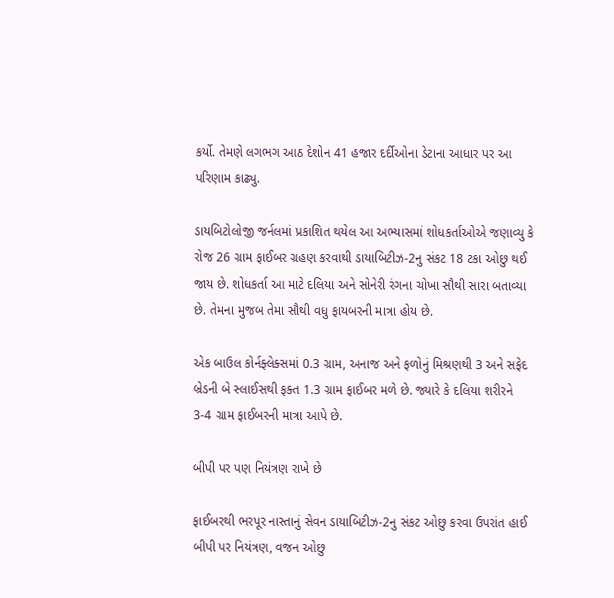કર્યો. તેમણે લગભગ આઠ દેશોન 41 હજાર દર્દીઓના ડેટાના આધાર પર આ પરિણામ કાઢ્યુ.

ડાયબિટોલોજી જર્નલમાં પ્રકાશિત થયેલ આ અભ્યાસમાં શોધકર્તાઓએ જણાવ્યુ કે રોજ 26 ગ્રામ ફાઈબર ગ્રહણ કરવાથી ડાયાબિટીઝ-2નુ સંકટ 18 ટકા ઓછુ થઈ જાય છે. શોધકર્તા આ માટે દલિયા અને સોનેરી રંગના ચોખા સૌથી સારા બતાવ્યા છે. તેમના મુજબ તેમા સૌથી વધુ ફાયબરની માત્રા હોય છે.

એક બાઉલ કોર્નફ્લેક્સમાં 0.3 ગ્રામ, અનાજ અને ફળોનું મિશ્રણથી 3 અને સફેદ બ્રેડની બે સ્લાઈસથી ફક્ત 1.3 ગ્રામ ફાઈબર મળે છે. જ્યારે કે દલિયા શરીરને 3-4 ગ્રામ ફાઈબરની માત્રા આપે છે.

બીપી પર પણ નિયંત્રણ રાખે છે

ફાઈબરથી ભરપૂર નાસ્તાનું સેવન ડાયાબિટીઝ-2નુ સંકટ ઓછુ કરવા ઉપરાંત હાઈ બીપી પર નિયંત્રણ, વજન ઓછુ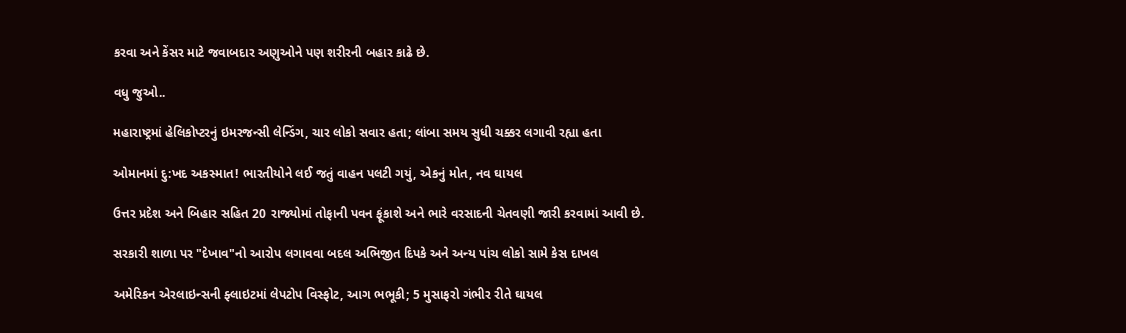કરવા અને કેંસર માટે જવાબદાર અણુઓને પણ શરીરની બહાર કાઢે છે.

વધુ જુઓ..

મહારાષ્ટ્રમાં હેલિકોપ્ટરનું ઇમરજન્સી લેન્ડિંગ, ચાર લોકો સવાર હતા; લાંબા સમય સુધી ચક્કર લગાવી રહ્યા હતા

ઓમાનમાં દુ:ખદ અકસ્માત! ભારતીયોને લઈ જતું વાહન પલટી ગયું, એકનું મોત, નવ ઘાયલ

ઉત્તર પ્રદેશ અને બિહાર સહિત 20 રાજ્યોમાં તોફાની પવન ફૂંકાશે અને ભારે વરસાદની ચેતવણી જારી કરવામાં આવી છે.

સરકારી શાળા પર "દેખાવ"નો આરોપ લગાવવા બદલ અભિજીત દિપકે અને અન્ય પાંચ લોકો સામે કેસ દાખલ

અમેરિકન એરલાઇન્સની ફ્લાઇટમાં લેપટોપ વિસ્ફોટ, આગ ભભૂકી; 5 મુસાફરો ગંભીર રીતે ઘાયલ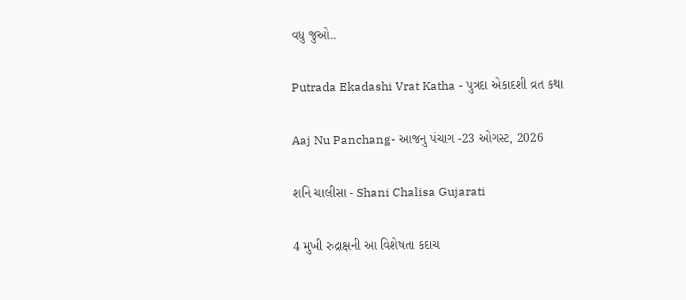વધુ જુઓ..

Putrada Ekadashi Vrat Katha - પુત્રદા એકાદશી વ્રત કથા

Aaj Nu Panchang- આજનુ પંચાગ -23 ઓગસ્ટ, 2026

શનિ ચાલીસા - Shani Chalisa Gujarati

4 મુખી રુદ્રાક્ષની આ વિશેષતા કદાચ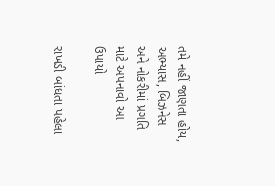તમે નહીં જાણતા હોય, અભ્યાસ, બિઝનેસ અને નોકરીમાં પ્રગતિ માટે અપનાવો આ ઉપાયો

રાખડી બાંધતા પહેલા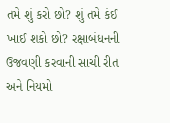તમે શું કરો છો? શું તમે કંઈ ખાઈ શકો છો? રક્ષાબંધનની ઉજવણી કરવાની સાચી રીત અને નિયમો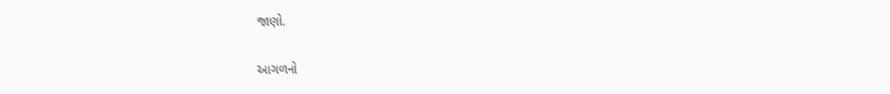જાણો.

આગળનો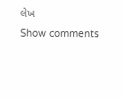લેખ
Show comments